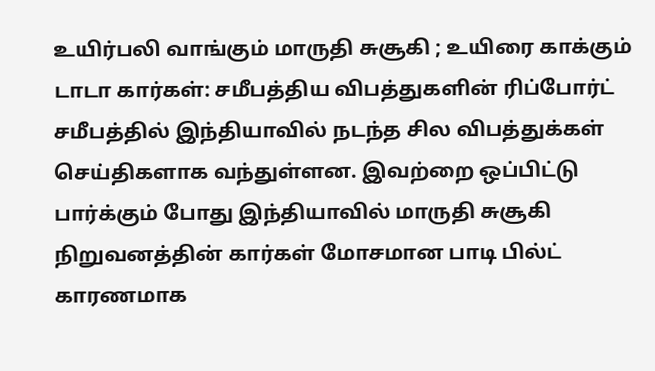உயிர்பலி வாங்கும் மாருதி சுசூகி ; உயிரை காக்கும் டாடா கார்கள்: சமீபத்திய விபத்துகளின் ரிப்போர்ட்
சமீபத்தில் இந்தியாவில் நடந்த சில விபத்துக்கள் செய்திகளாக வந்துள்ளன. இவற்றை ஒப்பிட்டு பார்க்கும் போது இந்தியாவில் மாருதி சுசூகி நிறுவனத்தின் கார்கள் மோசமான பாடி பில்ட் காரணமாக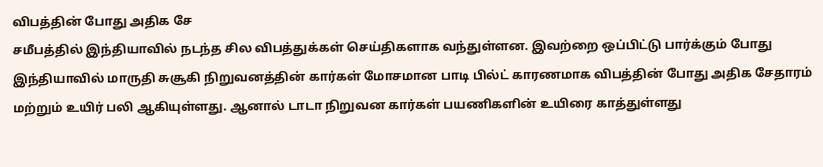விபத்தின் போது அதிக சே
சமீபத்தில் இந்தியாவில் நடந்த சில விபத்துக்கள் செய்திகளாக வந்துள்ளன. இவற்றை ஒப்பிட்டு பார்க்கும் போது இந்தியாவில் மாருதி சுசூகி நிறுவனத்தின் கார்கள் மோசமான பாடி பில்ட் காரணமாக விபத்தின் போது அதிக சேதாரம் மற்றும் உயிர் பலி ஆகியுள்ளது. ஆனால் டாடா நிறுவன கார்கள் பயணிகளின் உயிரை காத்துள்ளது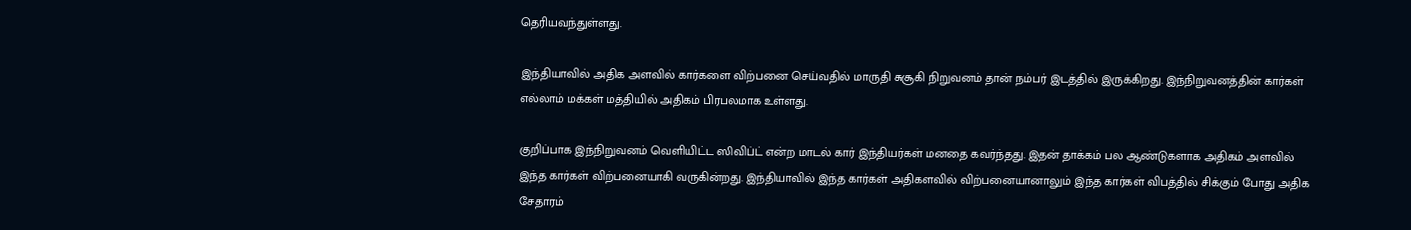தெரியவந்துள்ளது.

இந்தியாவில் அதிக அளவில் கார்களை விற்பனை செய்வதில் மாருதி சுசூகி நிறுவனம் தான் நம்பர் இடத்தில் இருக்கிறது. இந்நிறுவனத்தின் கார்கள் எல்லாம் மக்கள் மத்தியில் அதிகம் பிரபலமாக உள்ளது.

குறிப்பாக இந்நிறுவனம் வெளியிட்ட ஸிவிப்ட் என்ற மாடல் கார் இந்தியர்கள் மனதை கவர்ந்தது. இதன் தாக்கம் பல ஆண்டுகளாக அதிகம் அளவில் இந்த கார்கள் விற்பனையாகி வருகின்றது. இந்தியாவில் இந்த கார்கள் அதிகளவில் விற்பனையானாலும் இந்த கார்கள் விபத்தில் சிக்கும் போது அதிக சேதாரம்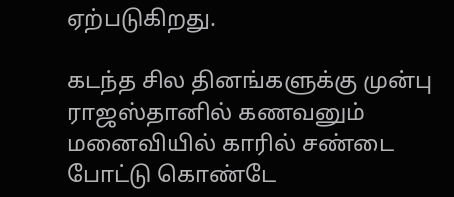ஏற்படுகிறது.

கடந்த சில தினங்களுக்கு முன்பு ராஜஸ்தானில் கணவனும் மனைவியில் காரில் சண்டை போட்டு கொண்டே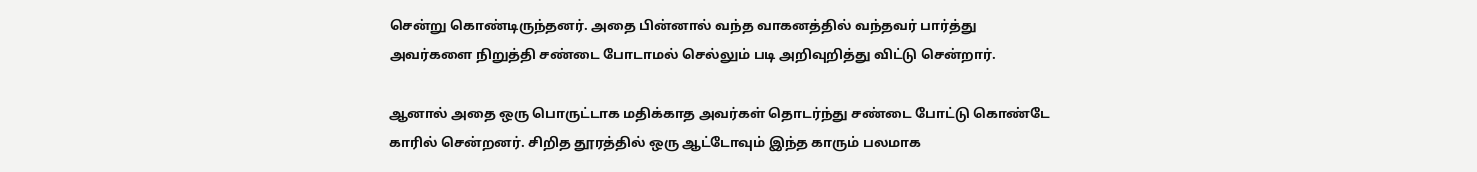சென்று கொண்டிருந்தனர். அதை பின்னால் வந்த வாகனத்தில் வந்தவர் பார்த்து அவர்களை நிறுத்தி சண்டை போடாமல் செல்லும் படி அறிவுறித்து விட்டு சென்றார்.

ஆனால் அதை ஒரு பொருட்டாக மதிக்காத அவர்கள் தொடர்ந்து சண்டை போட்டு கொண்டே காரில் சென்றனர். சிறித தூரத்தில் ஒரு ஆட்டோவும் இந்த காரும் பலமாக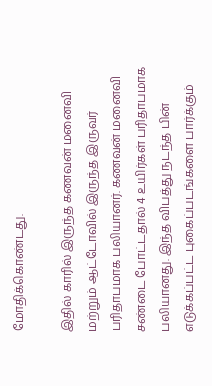மோதிக்கொண்டது.

இதில் காரில் இருந்த கணவன் மனைவி மற்றும் ஆட்டோவில் இருந்த இருவர் பரிதாபமாக பலியானர். கணவன் மனைவி சண்டை போட்டதால் 4 உயிர்கள் பரிதாபமாக பலியானது. இந்த விபத்து நடந்த பின் எடுக்கப்பட்ட புகைப்படங்களை பார்க்கும்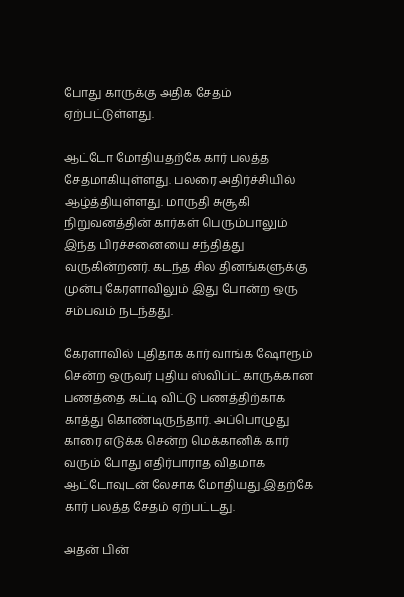போது காருக்கு அதிக சேதம் ஏற்பட்டுள்ளது.

ஆட்டோ மோதியதற்கே கார் பலத்த சேதமாகியுள்ளது. பலரை அதிர்ச்சியில் ஆழ்த்தியுள்ளது. மாருதி சுசூகி நிறுவனத்தின் கார்கள் பெரும்பாலும் இந்த பிரச்சனையை சந்தித்து வருகின்றனர். கடந்த சில தினங்களுக்கு முன்பு கேரளாவிலும் இது போன்ற ஒரு சம்பவம் நடந்தது.

கேரளாவில் புதிதாக கார் வாங்க ஷோரூம் சென்ற ஒருவர் புதிய ஸ்விப்ட் காருக்கான பணத்தை கட்டி விட்டு பணத்திற்காக காத்து கொண்டிருந்தார். அப்பொழுது காரை எடுக்க சென்ற மெக்கானிக் கார் வரும் போது எதிர்பாராத விதமாக ஆட்டோவுடன் லேசாக மோதியது.இதற்கே கார் பலத்த சேதம் ஏற்பட்டது.

அதன் பின்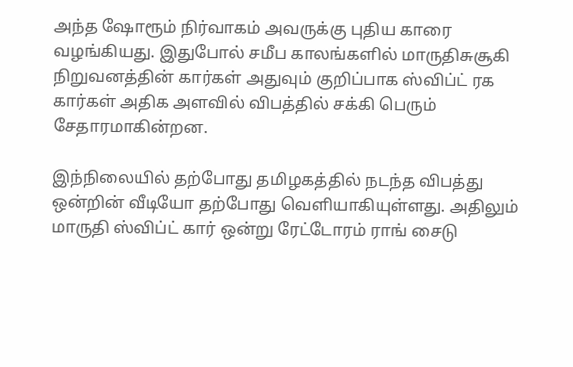அந்த ஷோரூம் நிர்வாகம் அவருக்கு புதிய காரை வழங்கியது. இதுபோல் சமீப காலங்களில் மாருதிசுசூகி நிறுவனத்தின் கார்கள் அதுவும் குறிப்பாக ஸ்விப்ட் ரக கார்கள் அதிக அளவில் விபத்தில் சக்கி பெரும் சேதாரமாகின்றன.

இந்நிலையில் தற்போது தமிழகத்தில் நடந்த விபத்து ஒன்றின் வீடியோ தற்போது வெளியாகியுள்ளது. அதிலும் மாருதி ஸ்விப்ட் கார் ஒன்று ரேட்டோரம் ராங் சைடு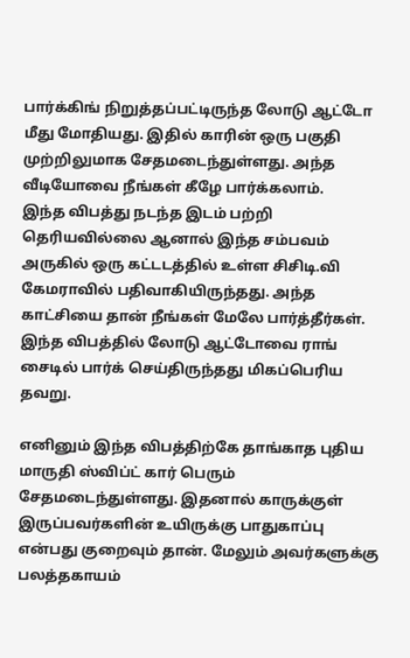பார்க்கிங் நிறுத்தப்பட்டிருந்த லோடு ஆட்டோ மீது மோதியது. இதில் காரின் ஒரு பகுதி முற்றிலுமாக சேதமடைந்துள்ளது. அந்த வீடியோவை நீங்கள் கீழே பார்க்கலாம்.
இந்த விபத்து நடந்த இடம் பற்றி தெரியவில்லை ஆனால் இந்த சம்பவம் அருகில் ஒரு கட்டடத்தில் உள்ள சிசிடி.வி கேமராவில் பதிவாகியிருந்தது. அந்த காட்சியை தான் நீங்கள் மேலே பார்த்தீர்கள். இந்த விபத்தில் லோடு ஆட்டோவை ராங் சைடில் பார்க் செய்திருந்தது மிகப்பெரிய தவறு.

எனினும் இந்த விபத்திற்கே தாங்காத புதிய மாருதி ஸ்விப்ட் கார் பெரும் சேதமடைந்துள்ளது. இதனால் காருக்குள் இருப்பவர்களின் உயிருக்கு பாதுகாப்பு என்பது குறைவும் தான். மேலும் அவர்களுக்கு பலத்தகாயம்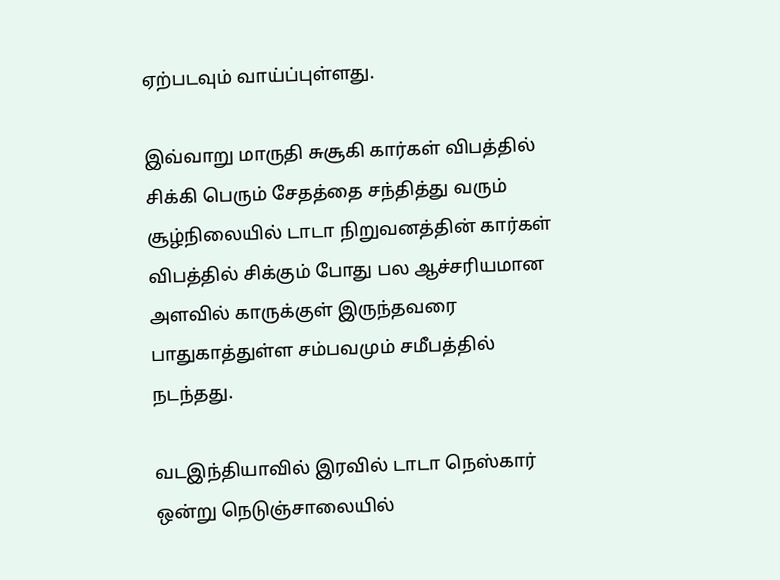ஏற்படவும் வாய்ப்புள்ளது.

இவ்வாறு மாருதி சுசூகி கார்கள் விபத்தில் சிக்கி பெரும் சேதத்தை சந்தித்து வரும் சூழ்நிலையில் டாடா நிறுவனத்தின் கார்கள் விபத்தில் சிக்கும் போது பல ஆச்சரியமான அளவில் காருக்குள் இருந்தவரை பாதுகாத்துள்ள சம்பவமும் சமீபத்தில் நடந்தது.

வடஇந்தியாவில் இரவில் டாடா நெஸ்கார் ஒன்று நெடுஞ்சாலையில்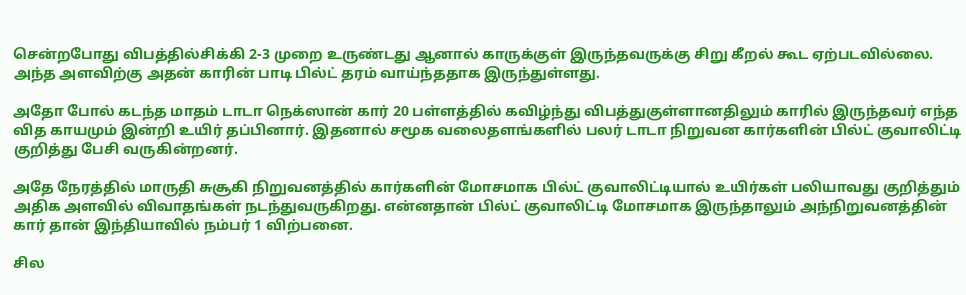சென்றபோது விபத்தில்சிக்கி 2-3 முறை உருண்டது ஆனால் காருக்குள் இருந்தவருக்கு சிறு கீறல் கூட ஏற்படவில்லை. அந்த அளவிற்கு அதன் காரின் பாடி பில்ட் தரம் வாய்ந்ததாக இருந்துள்ளது.

அதோ போல் கடந்த மாதம் டாடா நெக்ஸான் கார் 20 பள்ளத்தில் கவிழ்ந்து விபத்துகுள்ளானதிலும் காரில் இருந்தவர் எந்த வித காயமும் இன்றி உயிர் தப்பினார். இதனால் சமூக வலைதளங்களில் பலர் டாடா நிறுவன கார்களின் பில்ட் குவாலிட்டி குறித்து பேசி வருகின்றனர்.

அதே நேரத்தில் மாருதி சுசூகி நிறுவனத்தில் கார்களின் மோசமாக பில்ட் குவாலிட்டியால் உயிர்கள் பலியாவது குறித்தும் அதிக அளவில் விவாதங்கள் நடந்துவருகிறது. என்னதான் பில்ட் குவாலிட்டி மோசமாக இருந்தாலும் அந்நிறுவனத்தின் கார் தான் இந்தியாவில் நம்பர் 1 விற்பனை.

சில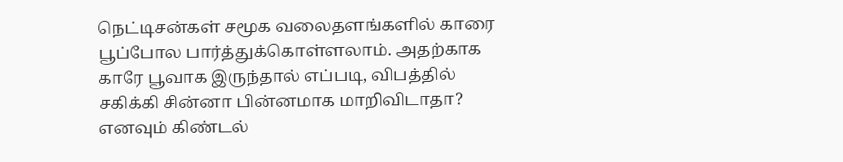நெட்டிசன்கள் சமூக வலைதளங்களில் காரை பூப்போல பார்த்துக்கொள்ளலாம். அதற்காக காரே பூவாக இருந்தால் எப்படி, விபத்தில் சகிக்கி சின்னா பின்னமாக மாறிவிடாதா? எனவும் கிண்டல்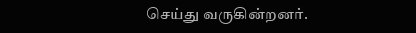செய்து வருகின்றனர்.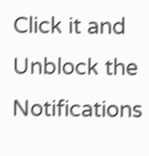Click it and Unblock the Notifications